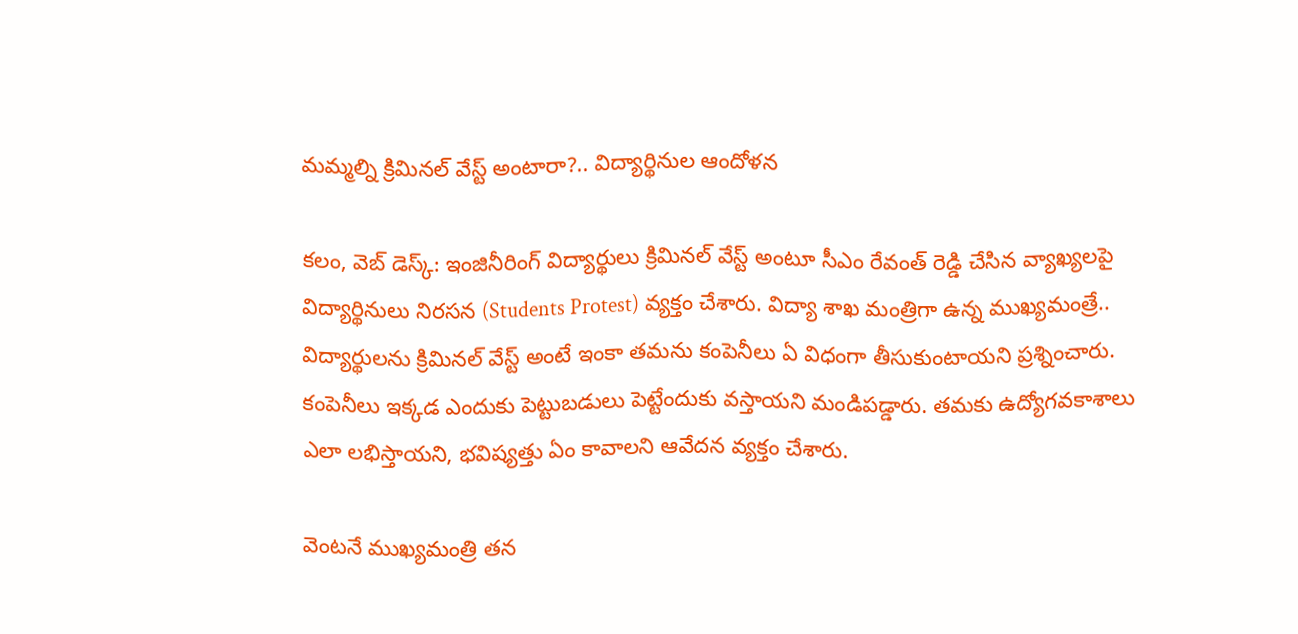మమ్మల్ని క్రిమినల్ వేస్ట్ అంటారా?.. విద్యార్థినుల ఆందోళన

కలం, వెబ్ డెస్క్: ఇంజినీరింగ్ విద్యార్థులు క్రిమినల్ వేస్ట్ అంటూ సీఎం రేవంత్ రెడ్డి చేసిన వ్యాఖ్యలపై విద్యార్థినులు నిరసన (Students Protest) వ్యక్తం చేశారు. విద్యా శాఖ మంత్రిగా ఉన్న ముఖ్యమంత్రే.. విద్యార్థులను క్రిమినల్ వేస్ట్ అంటే ఇంకా తమను కంపెనీలు ఏ విధంగా తీసుకుంటాయని ప్రశ్నించారు. కంపెనీలు ఇక్కడ ఎందుకు పెట్టుబడులు పెట్టేందుకు వస్తాయని మండిపడ్డారు. తమకు ఉద్యోగవకాశాలు ఎలా లభిస్తాయని, భవిష్యత్తు ఏం కావాలని ఆవేదన వ్యక్తం చేశారు.

వెంటనే ముఖ్యమంత్రి తన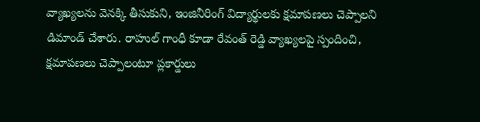వ్యాఖ్యలను వెనక్కి తీసుకుని, ఇంజినీరింగ్ విద్యార్థులకు క్షమాపణలు చెప్పాలని డిమాండ్ చేశారు. రాహుల్ గాంధీ కూడా రేవంత్ రెడ్డి వ్యాఖ్యలపై స్పందించి, క్షమాపణలు చెప్పాలంటూ ప్లకార్డులు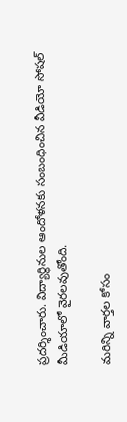ప్రదర్శించారు. విద్యార్థినుల ఆందోళనకు సంబంధించిన వీడియో సోషల్ మీడియాలో వైరలవుతోంది.

మ‌రిన్ని వార్త‌ల కోసం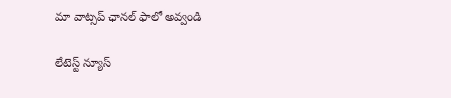మా వాట్స‌ప్ ఛాన‌ల్ ఫాలో అవ్వండి

లేటెస్ట్ న్యూస్‌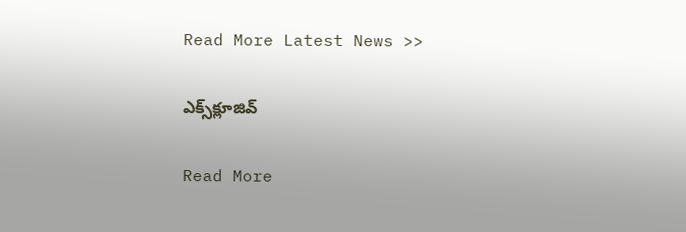Read More Latest News >>

ఎక్స్‌క్లూజివ్‌

Read More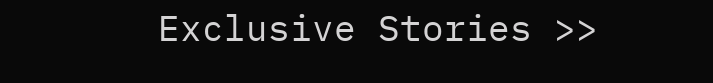Exclusive Stories >>